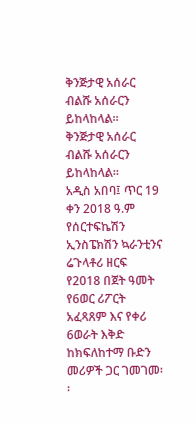ቅንጅታዊ አሰራር ብልሹ አሰራርን ይከላከላል፡፡
ቅንጅታዊ አሰራር ብልሹ አሰራርን ይከላከላል፡፡
አዲስ አበባ፤ ጥር 19 ቀን 2018 ዓ.ም
የሰርተፍኬሽን ኢንስፔክሽን ኳራንቲንና ሬጉላቶሪ ዘርፍ የ2018 በጀት ዓመት የ6ወር ሪፖርት አፈጻጸም እና የቀሪ 6ወራት እቅድ ከክፍለከተማ ቡድን መሪዎች ጋር ገመገመ፡፡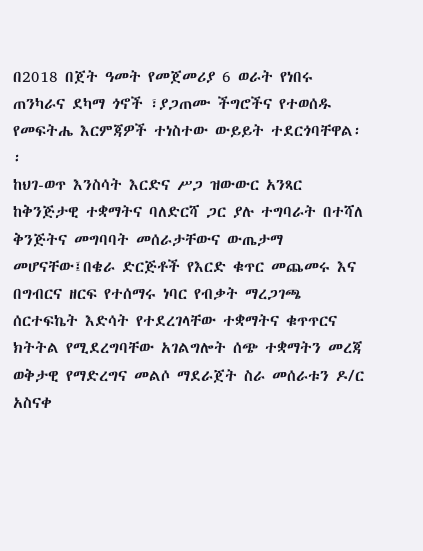በ2018 በጀት ዓመት የመጀመሪያ 6 ወራት የነበሩ ጠንካራና ደካማ ጎኖች ፣ያጋጠሙ ችግሮችና የተወሰዱ የመፍትሔ እርምጃዎች ተነስተው ውይይት ተደርጎባቸዋል፡፡
ከህገ-ወጥ እንስሳት እርድና ሥጋ ዝውውር አንጻር ከቅንጅታዊ ተቋማትና ባለድርሻ ጋር ያሉ ተግባራት በተሻለ ቅንጅትና መግባባት መሰራታቸውና ውጤታማ መሆናቸው፤በቄራ ድርጅቶች የእርድ ቁጥር መጨመሩ እና በግብርና ዘርፍ የተሰማሩ ነባር የብቃት ማረጋገጫ ሰርተፍኬት እድሳት የተደረገላቸው ተቋማትና ቁጥጥርና ክትትል የሚደረግባቸው አገልግሎት ሰጭ ተቋማትን መረጃ ወቅታዊ የማድረግና መልሶ ማደራጀት ስራ መሰራቱን ዶ/ር አስናቀ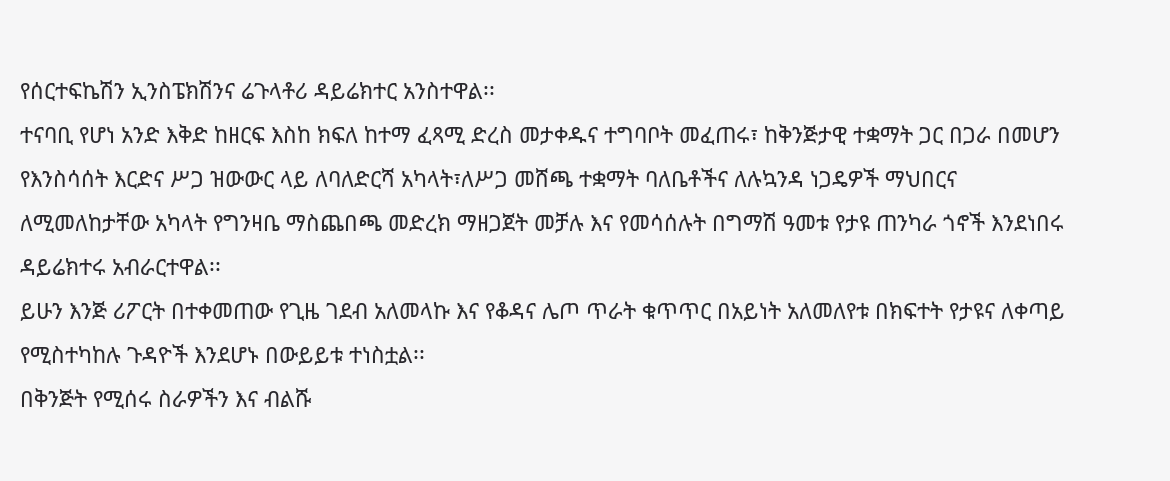የሰርተፍኬሽን ኢንስፔክሽንና ሬጉላቶሪ ዳይሬክተር አንስተዋል፡፡
ተናባቢ የሆነ አንድ እቅድ ከዘርፍ እስከ ክፍለ ከተማ ፈጻሚ ድረስ መታቀዱና ተግባቦት መፈጠሩ፣ ከቅንጅታዊ ተቋማት ጋር በጋራ በመሆን የእንስሳሰት እርድና ሥጋ ዝውውር ላይ ለባለድርሻ አካላት፣ለሥጋ መሸጫ ተቋማት ባለቤቶችና ለሉኳንዳ ነጋዴዎች ማህበርና ለሚመለከታቸው አካላት የግንዛቤ ማስጨበጫ መድረክ ማዘጋጀት መቻሉ እና የመሳሰሉት በግማሽ ዓመቱ የታዩ ጠንካራ ጎኖች እንደነበሩ ዳይሬክተሩ አብራርተዋል፡፡
ይሁን እንጅ ሪፖርት በተቀመጠው የጊዜ ገደብ አለመላኩ እና የቆዳና ሌጦ ጥራት ቁጥጥር በአይነት አለመለየቱ በክፍተት የታዩና ለቀጣይ የሚስተካከሉ ጉዳዮች እንደሆኑ በውይይቱ ተነስቷል፡፡
በቅንጅት የሚሰሩ ስራዎችን እና ብልሹ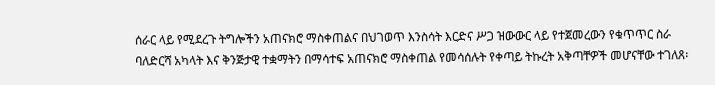ሰራር ላይ የሚደረጉ ትግሎችን አጠናክሮ ማስቀጠልና በህገወጥ እንስሳት እርድና ሥጋ ዝውውር ላይ የተጀመረውን የቁጥጥር ስራ ባለድርሻ አካላት እና ቅንጅታዊ ተቋማትን በማሳተፍ አጠናክሮ ማስቀጠል የመሳሰሉት የቀጣይ ትኩረት አቅጣቸዎች መሆናቸው ተገለጸ፡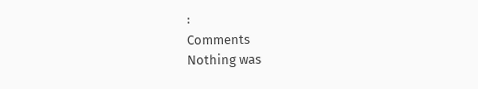፡
Comments
Nothing was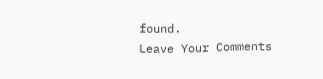found.
Leave Your Comments